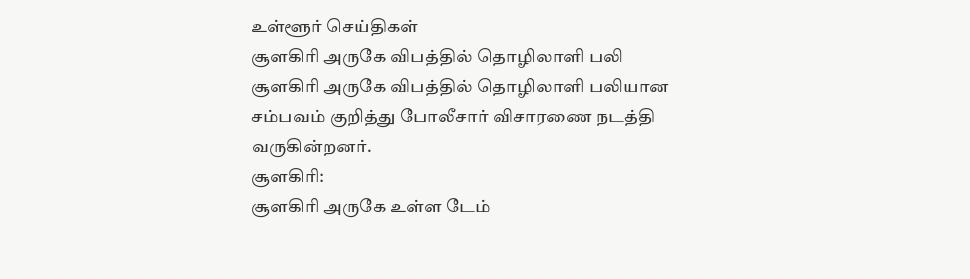உள்ளூர் செய்திகள்
சூளகிரி அருகே விபத்தில் தொழிலாளி பலி
சூளகிரி அருகே விபத்தில் தொழிலாளி பலியான சம்பவம் குறித்து போலீசார் விசாரணை நடத்தி வருகின்றனர்.
சூளகிரி:
சூளகிரி அருகே உள்ள டேம்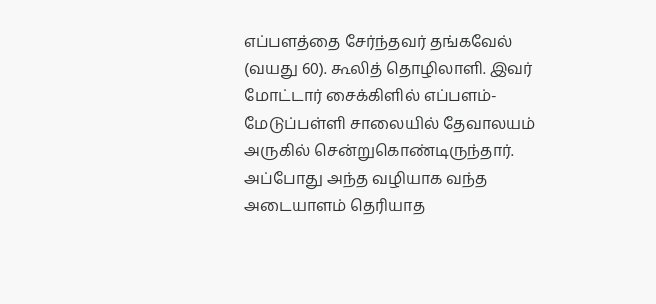எப்பளத்தை சேர்ந்தவர் தங்கவேல் (வயது 60). கூலித் தொழிலாளி. இவர் மோட்டார் சைக்கிளில் எப்பளம்-மேடுப்பள்ளி சாலையில் தேவாலயம் அருகில் சென்றுகொண்டிருந்தார்.
அப்போது அந்த வழியாக வந்த அடையாளம் தெரியாத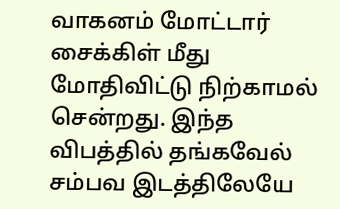வாகனம் மோட்டார் சைக்கிள் மீது மோதிவிட்டு நிற்காமல் சென்றது. இந்த விபத்தில் தங்கவேல் சம்பவ இடத்திலேயே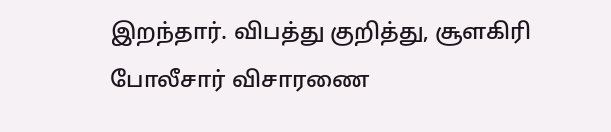இறந்தார். விபத்து குறித்து, சூளகிரி போலீசார் விசாரணை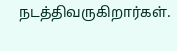நடத்திவருகிறார்கள்.